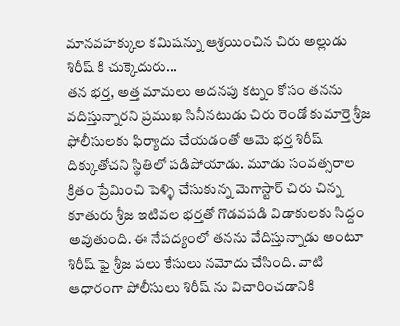మానవహక్కుల కమిషన్ను ఆశ్రయించిన చిరు అల్లుడు శిరీష్ కి చుక్కెదురు...
తన భర్త, అత్త మామలు అదనపు కట్నం కోసం తనను వదిస్తున్నారని ప్రముఖ సినీనటుడు చిరు రెండో కుమార్తె శ్రీజ ఫోలీసులకు ఫిర్యాదు చేయడంతో ఆమె భర్త శిరీష్ దిక్కుతోచని స్థితిలో పడిపోయాడు. మూడు సంవత్సరాల క్రితం ప్రేమించి పెళ్ళి చేసుకున్న మెగాస్టార్ చిరు చిన్న కూతురు శ్రీజ ఇటివల భర్తతో గొడవపడి విడాకులకు సిద్దం అవుతుంది. ఈ నేపద్యంలో తనను వేదిస్తున్నాడు అంటూ శిరీష్ ఫై శ్రీజ పలు కేసులు నమోదు చేసింది. వాటి ఆధారంగా పోలీసులు శిరీష్ ను విచారించడానికి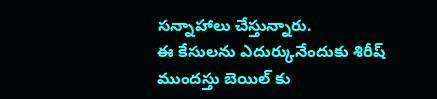సన్నాహాలు చేస్తున్నారు.
ఈ కేసులను ఎదుర్కునేందుకు శిరీష్ ముందస్తు బెయిల్ కు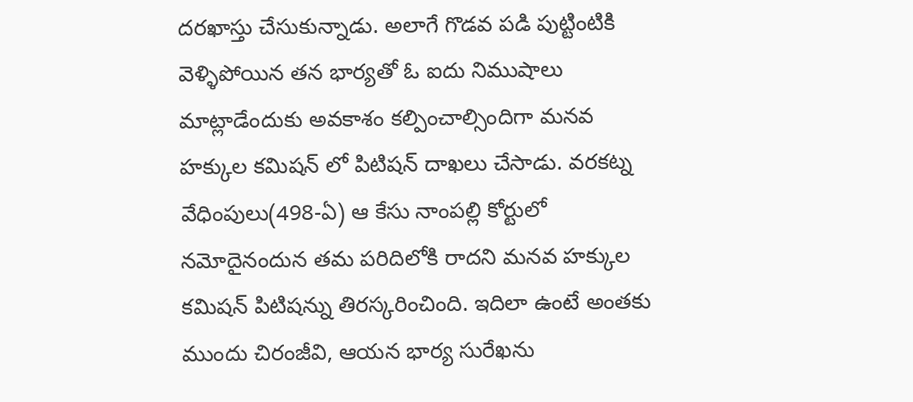దరఖాస్తు చేసుకున్నాడు. అలాగే గొడవ పడి పుట్టింటికి వెళ్ళిపోయిన తన భార్యతో ఓ ఐదు నిముషాలు మాట్లాడేందుకు అవకాశం కల్పించాల్సిందిగా మనవ హక్కుల కమిషన్ లో పిటిషన్ దాఖలు చేసాడు. వరకట్న వేధింపులు(498-ఏ) ఆ కేసు నాంపల్లి కోర్టులో నమోదైనందున తమ పరిదిలోకి రాదని మనవ హక్కుల కమిషన్ పిటిషన్ను తిరస్కరించింది. ఇదిలా ఉంటే అంతకు ముందు చిరంజీవి, ఆయన భార్య సురేఖను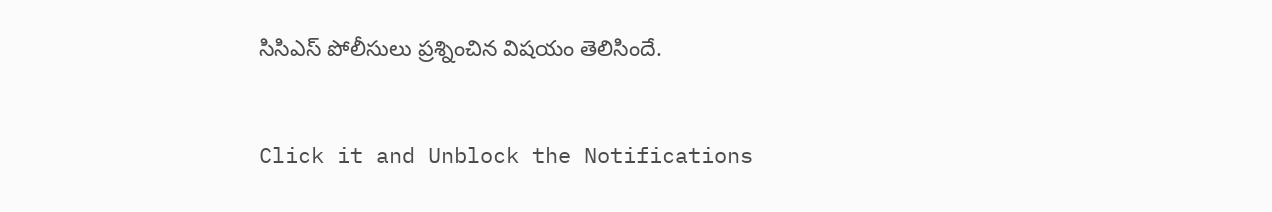సిసిఎస్ పోలీసులు ప్రశ్నించిన విషయం తెలిసిందే.


Click it and Unblock the Notifications